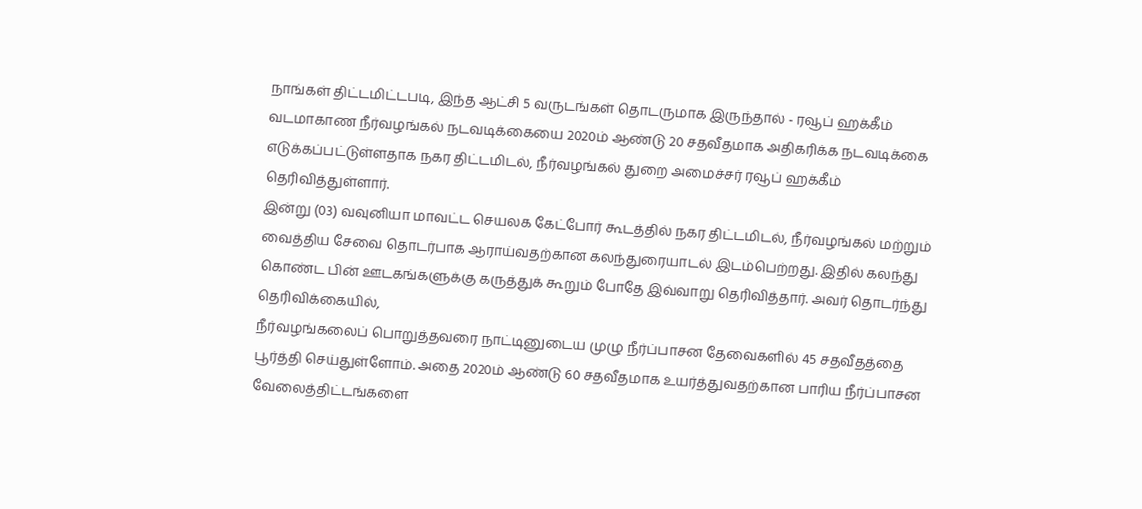நாங்கள் திட்டமிட்டபடி, இந்த ஆட்சி 5 வருடங்கள் தொடருமாக இருந்தால் - ரவூப் ஹக்கீம்
வடமாகாண நீர்வழங்கல் நடவடிக்கையை 2020ம் ஆண்டு 20 சதவீதமாக அதிகரிக்க நடவடிக்கை எடுக்கப்பட்டுள்ளதாக நகர திட்டமிடல், நீர்வழங்கல் துறை அமைச்சர் ரவூப் ஹக்கீம் தெரிவித்துள்ளார்.
இன்று (03) வவுனியா மாவட்ட செயலக கேட்போர் கூடத்தில் நகர திட்டமிடல், நீர்வழங்கல் மற்றும் வைத்திய சேவை தொடர்பாக ஆராய்வதற்கான கலந்துரையாடல் இடம்பெற்றது. இதில் கலந்து கொண்ட பின் ஊடகங்களுக்கு கருத்துக் கூறும் போதே இவ்வாறு தெரிவித்தார். அவர் தொடர்ந்து தெரிவிக்கையில்,
நீர்வழங்கலைப் பொறுத்தவரை நாட்டினுடைய முழு நீர்ப்பாசன தேவைகளில் 45 சதவீதத்தை பூர்த்தி செய்துள்ளோம். அதை 2020ம் ஆண்டு 60 சதவீதமாக உயர்த்துவதற்கான பாரிய நீர்ப்பாசன வேலைத்திட்டங்களை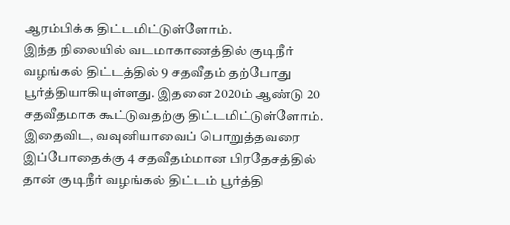ஆரம்பிக்க திட்டமிட்டுள்ளோம்.
இந்த நிலையில் வடமாகாணத்தில் குடிநீர் வழங்கல் திட்டத்தில் 9 சதவீதம் தற்போது பூர்த்தியாகியுள்ளது. இதனை 2020ம் ஆண்டு 20 சதவீதமாக கூட்டுவதற்கு திட்டமிட்டுள்ளோம். இதைவிட, வவுனியாவைப் பொறுத்தவரை இப்போதைக்கு 4 சதவீதம்மான பிரதேசத்தில் தான் குடிநீர் வழங்கல் திட்டம் பூர்த்தி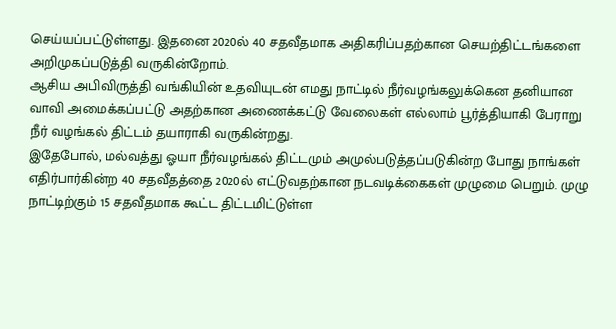செய்யப்பட்டுள்ளது. இதனை 2020ல் 40 சதவீதமாக அதிகரிப்பதற்கான செயற்திட்டங்களை அறிமுகப்படுத்தி வருகின்றோம்.
ஆசிய அபிவிருத்தி வங்கியின் உதவியுடன் எமது நாட்டில் நீர்வழங்கலுக்கென தனியான வாவி அமைக்கப்பட்டு அதற்கான அணைக்கட்டு வேலைகள் எல்லாம் பூர்த்தியாகி பேராறு நீர் வழங்கல் திட்டம் தயாராகி வருகின்றது.
இதேபோல், மல்வத்து ஓயா நீர்வழங்கல் திட்டமும் அமுல்படுத்தப்படுகின்ற போது நாங்கள் எதிர்பார்கின்ற 40 சதவீதத்தை 2020ல் எட்டுவதற்கான நடவடிக்கைகள் முழுமை பெறும். முழு நாட்டிற்கும் 15 சதவீதமாக கூட்ட திட்டமிட்டுள்ள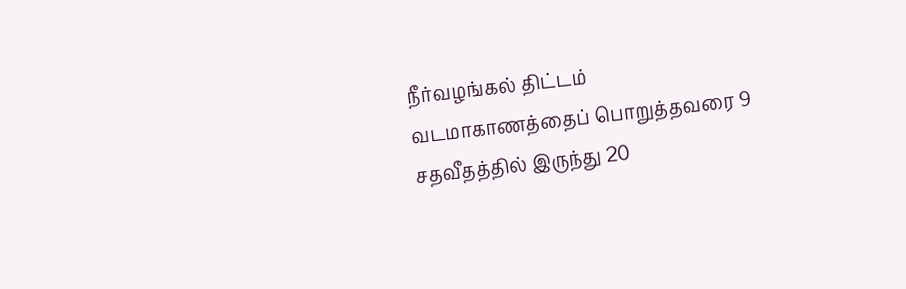நீர்வழங்கல் திட்டம் வடமாகாணத்தைப் பொறுத்தவரை 9 சதவீதத்தில் இருந்து 20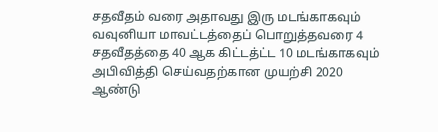சதவீதம் வரை அதாவது இரு மடங்காகவும் வவுனியா மாவட்டத்தைப் பொறுத்தவரை 4 சதவீதத்தை 40 ஆக கிட்டத்ட்ட 10 மடங்காகவும் அபிவித்தி செய்வதற்கான முயற்சி 2020 ஆண்டு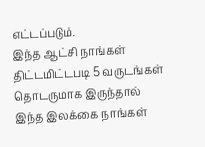எட்டப்படும்.
இந்த ஆட்சி நாங்கள் திட்டமிட்டபடி 5 வருடங்கள் தொடருமாக இருந்தால் இந்த இலக்கை நாங்கள்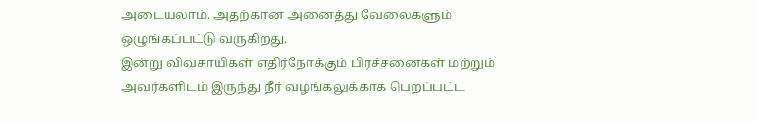அடையலாம். அதற்கான அனைத்து வேலைகளும் ஒழுங்கப்பட்டு வருகிறது.
இன்று விவசாயிகள் எதிர்நோக்கும் பிரச்சனைகள் மற்றும் அவர்களிடம் இருந்து நீர் வழங்கலுக்காக பெறப்பட்ட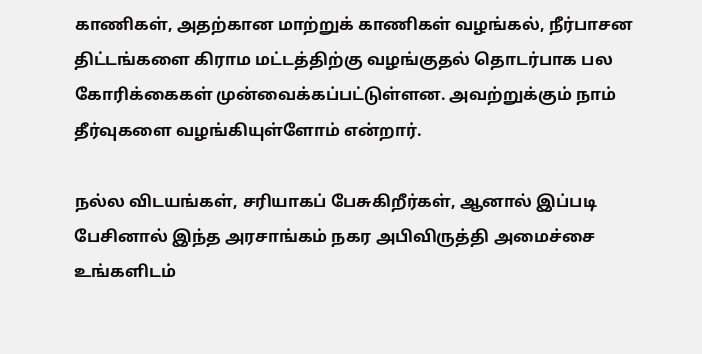காணிகள், அதற்கான மாற்றுக் காணிகள் வழங்கல், நீர்பாசன திட்டங்களை கிராம மட்டத்திற்கு வழங்குதல் தொடர்பாக பல கோரிக்கைகள் முன்வைக்கப்பட்டுள்ளன. அவற்றுக்கும் நாம் தீர்வுகளை வழங்கியுள்ளோம் என்றார்.

நல்ல விடயங்கள், சரியாகப் பேசுகிறீர்கள், ஆனால் இப்படி பேசினால் இந்த அரசாங்கம் நகர அபிவிருத்தி அமைச்சை உங்களிடம்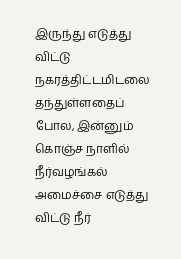இருந்து எடுத்து விட்டு நகரத்திட்டமிடலை தந்துள்ளதைப் போல, இன்னும் கொஞ்ச நாளில் நீர்வழங்கல் அமைச்சை எடுத்து விட்டு நீர்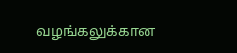வழங்கலுக்கான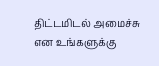திட்டமிடல் அமைச்சு என உங்களுக்கு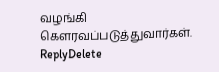வழங்கி கௌரவப்படுத்துவார்கள்.
ReplyDelete